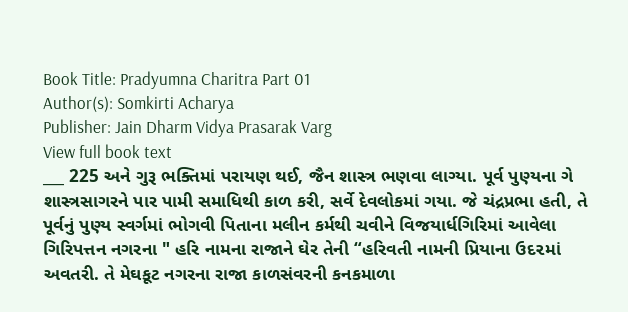Book Title: Pradyumna Charitra Part 01
Author(s): Somkirti Acharya
Publisher: Jain Dharm Vidya Prasarak Varg
View full book text
___ 225 અને ગુરૂ ભક્તિમાં પરાયણ થઈ, જૈન શાસ્ત્ર ભણવા લાગ્યા. પૂર્વ પુણ્યના ગે શાસ્ત્રસાગરને પાર પામી સમાધિથી કાળ કરી, સર્વે દેવલોકમાં ગયા. જે ચંદ્રપ્રભા હતી, તે પૂર્વનું પુણ્ય સ્વર્ગમાં ભોગવી પિતાના મલીન કર્મથી ચવીને વિજયાર્ધગિરિમાં આવેલા ગિરિપત્તન નગરના " હરિ નામના રાજાને ઘેર તેની “હરિવતી નામની પ્રિયાના ઉદ૨માં અવતરી. તે મેઘકૂટ નગરના રાજા કાળસંવરની કનકમાળા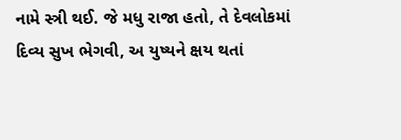નામે સ્ત્રી થઈ. જે મધુ રાજા હતો, તે દેવલોકમાં દિવ્ય સુખ ભેગવી, અ યુષ્યને ક્ષય થતાં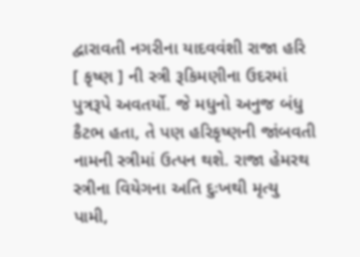દ્વારાવતી નગરીના યાદવવંશી રાજા હરિ [ કૃષ્ણ ] ની સ્ત્રી રૂકિમણીના ઉદરમાં પુત્રરૂપે અવતર્યો. જે મધુનો અનુજ બંધુ કૈટભ હતા, તે પણ હરિકૃષ્ણની જાંબવતી નામની સ્ત્રીમાં ઉત્પન થશે. રાજા હેમરથ સ્ત્રીના વિયેગના અતિ દુઃખથી મૃત્યુ પામી,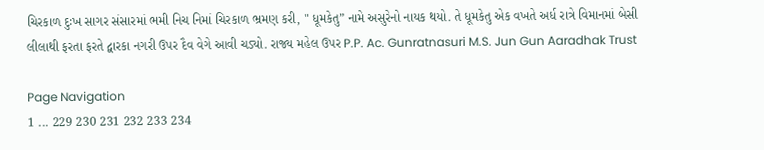ચિરકાળ દુઃખ સાગર સંસારમાં ભમી નિચ નિમાં ચિરકાળ ભ્રમણ કરી, " ધૂમકેતુ” નામે અસુરેનો નાયક થયો. તે ધૂમકેતુ એક વખતે અર્ધ રાત્રે વિમાનમાં બેસી લીલાથી ફરતા ફરતે દ્વારકા નગરી ઉપર દૈવ વેગે આવી ચડ્યો. રાજ્ય મહેલ ઉપર P.P. Ac. Gunratnasuri M.S. Jun Gun Aaradhak Trust

Page Navigation
1 ... 229 230 231 232 233 234